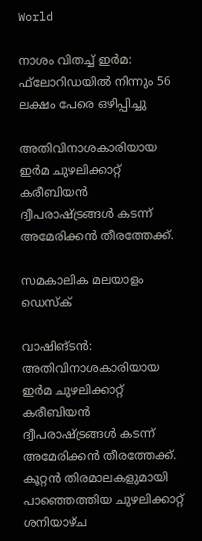World

നാശം വിതച്ച് ഇര്‍മ: ഫ്‌ലോറിഡയില്‍ നിന്നും 56 ലക്ഷം പേരെ ഒഴിപ്പിച്ചു

അതിവിനാശകാരിയായ ഇര്‍മ ചുഴലിക്കാറ്റ് കരീബിയന്‍ ദ്വീപരാഷ്ട്രങ്ങള്‍ കടന്ന് അമേരിക്കന്‍ തീരത്തേക്ക്.

സമകാലിക മലയാളം ഡെസ്ക്

വാഷിങ്ടന്‍: അതിവിനാശകാരിയായ ഇര്‍മ ചുഴലിക്കാറ്റ് കരീബിയന്‍ ദ്വീപരാഷ്ട്രങ്ങള്‍ കടന്ന് അമേരിക്കന്‍ തീരത്തേക്ക്. കൂറ്റന്‍ തിരമാലകളുമായി പാഞ്ഞെത്തിയ ചുഴലിക്കാറ്റ് ശനിയാഴ്ച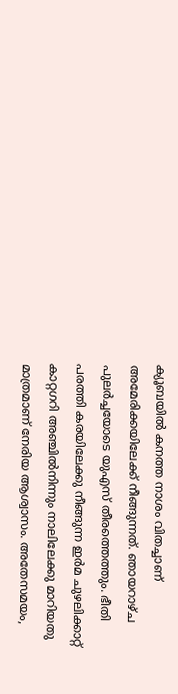ക്യൂബയില്‍ കനത്ത നാശം വിതച്ചാണ് അമേരിക്കയിലേക്ക് നീങ്ങുന്നത്. ഞായറാഴ്ച പുലര്‍ച്ചയോടെ യുഎസ് തീരത്തെത്തും. ഭീതി പരത്തി കരയിലേക്കു നീങ്ങുന്ന ഇര്‍മ ചുഴലിക്കാറ്റ് കാറ്റഗറി അഞ്ചില്‍നിന്നും നാലിലേക്കു മാറിയതു മാത്രമാണ് നേരിയ ആശ്വാസം. അതേസമയം,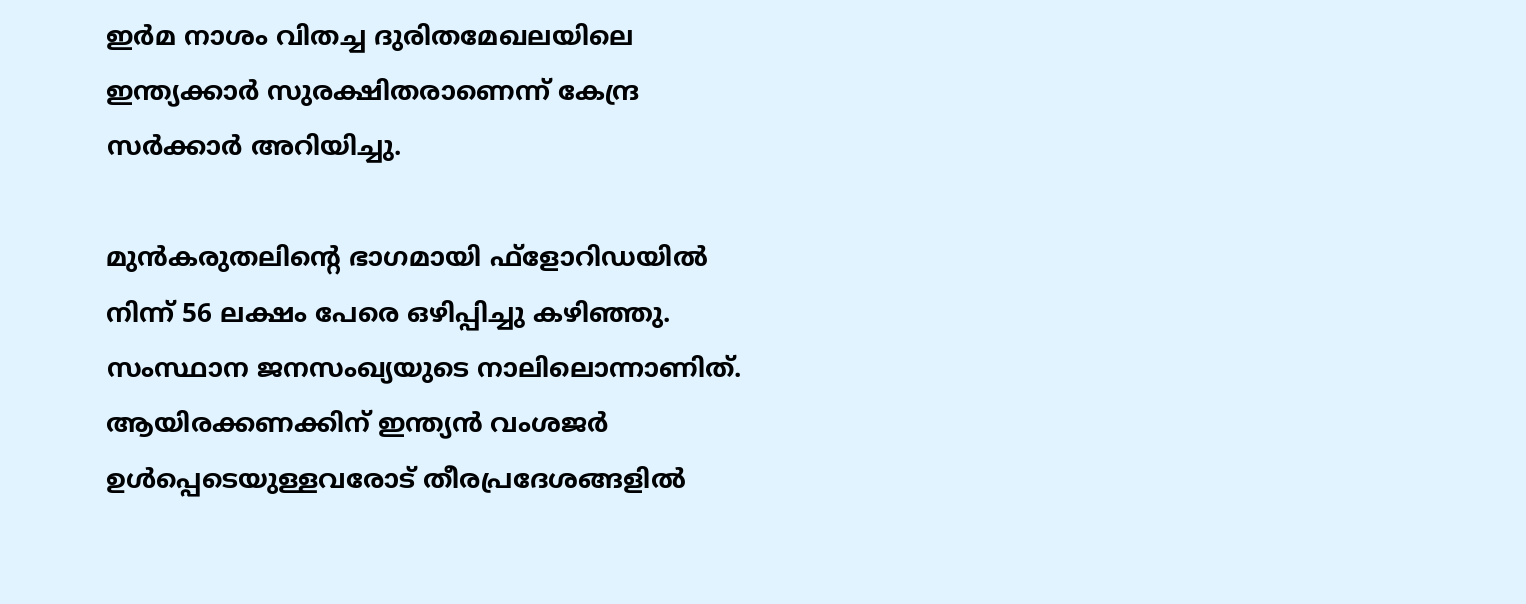ഇര്‍മ നാശം വിതച്ച ദുരിതമേഖലയിലെ ഇന്ത്യക്കാര്‍ സുരക്ഷിതരാണെന്ന് കേന്ദ്ര സര്‍ക്കാര്‍ അറിയിച്ചു.

മുന്‍കരുതലിന്റെ ഭാഗമായി ഫ്‌ളോറിഡയില്‍ നിന്ന് 56 ലക്ഷം പേരെ ഒഴിപ്പിച്ചു കഴിഞ്ഞു. സംസ്ഥാന ജനസംഖ്യയുടെ നാലിലൊന്നാണിത്. ആയിരക്കണക്കിന് ഇന്ത്യന്‍ വംശജര്‍ ഉള്‍പ്പെടെയുള്ളവരോട് തീരപ്രദേശങ്ങളില്‍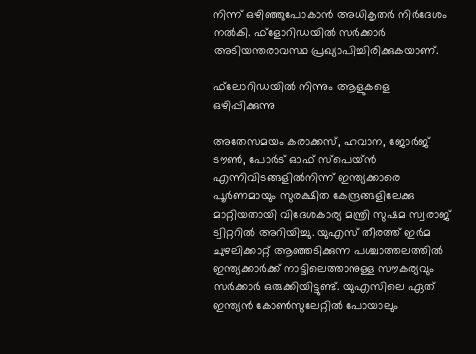നിന്ന് ഒഴിഞ്ഞുപോകാന്‍ അധികൃതര്‍ നിര്‍ദേശം നല്‍കി. ഫ്‌ളോറിഡയില്‍ സര്‍ക്കാര്‍ അടിയന്തരാവസ്ഥ പ്രഖ്യാപിച്ചിരിക്കുകയാണ്.

ഫ്‌ലോറിഡയില്‍ നിന്നും ആളുകളെ ഒഴിപ്പിക്കുന്നു

അതേസമയം കരാക്കസ്, ഹവാന, ജോര്‍ജ് ടൗണ്‍, പോര്‍ട് ഓഫ് സ്‌പെയ്ന്‍ എന്നിവിടങ്ങളില്‍നിന്ന് ഇന്ത്യക്കാരെ പൂര്‍ണമായും സുരക്ഷിത കേന്ദ്രങ്ങളിലേക്കു മാറ്റിയതായി വിദേശകാര്യ മന്ത്രി സുഷമ സ്വരാജ് ട്വിറ്ററില്‍ അറിയിച്ചു. യുഎസ് തീരത്ത് ഇര്‍മ ചുഴലിക്കാറ്റ് ആഞ്ഞടിക്കുന്ന പശ്ചാത്തലത്തില്‍ ഇന്ത്യക്കാര്‍ക്ക് നാട്ടിലെത്താനുള്ള സൗകര്യവും സര്‍ക്കാര്‍ ഒരുക്കിയിട്ടുണ്ട്. യുഎസിലെ ഏത് ഇന്ത്യന്‍ കോണ്‍സുലേറ്റില്‍ പോയാലും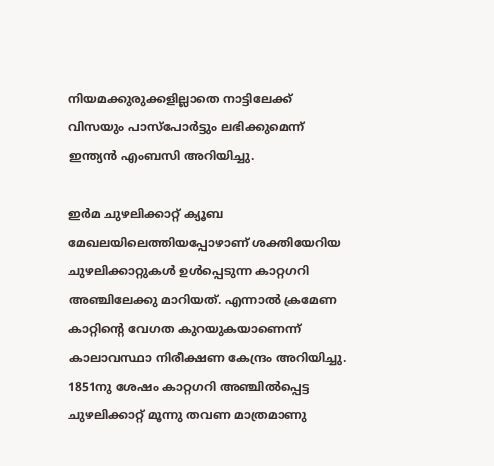നിയമക്കുരുക്കളില്ലാതെ നാട്ടിലേക്ക് വിസയും പാസ്‌പോര്‍ട്ടും ലഭിക്കുമെന്ന് ഇന്ത്യന്‍ എംബസി അറിയിച്ചു.

ഇര്‍മ ചുഴലിക്കാറ്റ് ക്യൂബ മേഖലയിലെത്തിയപ്പോഴാണ് ശക്തിയേറിയ ചുഴലിക്കാറ്റുകള്‍ ഉള്‍പ്പെടുന്ന കാറ്റഗറി അഞ്ചിലേക്കു മാറിയത്. എന്നാല്‍ ക്രമേണ കാറ്റിന്റെ വേഗത കുറയുകയാണെന്ന് കാലാവസ്ഥാ നിരീക്ഷണ കേന്ദ്രം അറിയിച്ചു. 1851നു ശേഷം കാറ്റഗറി അഞ്ചില്‍പ്പെട്ട ചുഴലിക്കാറ്റ് മൂന്നു തവണ മാത്രമാണു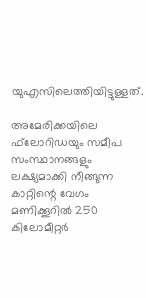യുഎസിലെത്തിയിട്ടുള്ളത്.

അമേരിക്കയിലെ ഫ്‌ലോറിഡയും സമീപ സംസ്ഥാനങ്ങളും ലക്ഷ്യമാക്കി നീങ്ങുന്ന കാറ്റിന്റെ വേഗം മണിക്കൂറില്‍ 250 കിലോമീറ്റര്‍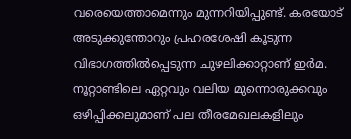വരെയെത്താമെന്നും മുന്നറിയിപ്പുണ്ട്. കരയോട് അടുക്കുന്തോറും പ്രഹരശേഷി കൂടുന്ന വിഭാഗത്തില്‍പ്പെടുന്ന ചുഴലിക്കാറ്റാണ് ഇര്‍മ. നൂറ്റാണ്ടിലെ ഏറ്റവും വലിയ മുന്നൊരുക്കവും ഒഴിപ്പിക്കലുമാണ് പല തീരമേഖലകളിലും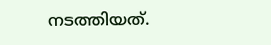നടത്തിയത്.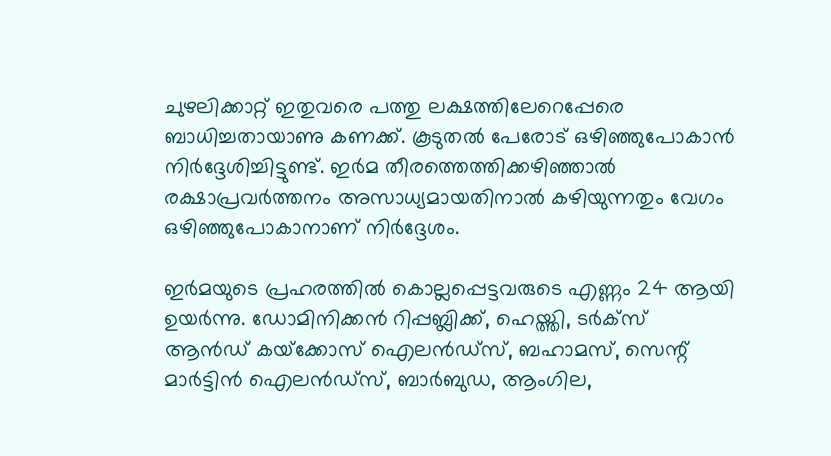ചുഴലിക്കാറ്റ് ഇതുവരെ പത്തു ലക്ഷത്തിലേറെപ്പേരെ ബാധിച്ചതായാണു കണക്ക്. കൂടുതല്‍ പേരോട് ഒഴിഞ്ഞുപോകാന്‍ നിര്‍ദ്ദേശിച്ചിട്ടുണ്ട്. ഇര്‍മ തീരത്തെത്തിക്കഴിഞ്ഞാല്‍ രക്ഷാപ്രവര്‍ത്തനം അസാധ്യമായതിനാല്‍ കഴിയുന്നതും വേഗം ഒഴിഞ്ഞുപോകാനാണ് നിര്‍ദ്ദേശം.

ഇര്‍മയുടെ പ്രഹരത്തില്‍ കൊല്ലപ്പെട്ടവരുടെ എണ്ണം 24 ആയി ഉയര്‍ന്നു. ഡോമിനിക്കന്‍ റിപ്പബ്ലിക്ക്, ഹെയ്ത്തി, ടര്‍ക്‌സ് ആന്‍ഡ് കയ്‌ക്കോസ് ഐലന്‍ഡ്‌സ്, ബഹാമസ്, സെന്റ് മാര്‍ട്ടിന്‍ ഐലന്‍ഡ്‌സ്, ബാര്‍ബുഡ, ആംഗില,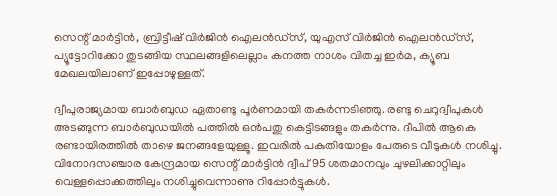സെന്റ് മാര്‍ട്ടിന്‍, ബ്രിട്ടീഷ് വിര്‍ജിന്‍ ഐലന്‍ഡ്‌സ്, യുഎസ് വിര്‍ജിന്‍ ഐലന്‍ഡ്‌സ്, പ്യൂട്ടോറിക്കോ തുടങ്ങിയ സ്ഥലങ്ങളിലെല്ലാം കനത്ത നാശം വിതച്ച ഇര്‍മ, ക്യൂബ മേഖലയിലാണ് ഇപ്പോഴുള്ളത്.

ദ്വീപുരാജ്യമായ ബാര്‍ബുഡ ഏതാണ്ടു പൂര്‍ണമായി തകര്‍ന്നടിഞ്ഞു. രണ്ടു ചെറുദ്വീപുകള്‍ അടങ്ങുന്ന ബാര്‍ബുഡയില്‍ പത്തില്‍ ഒന്‍പതു കെട്ടിടങ്ങളും തകര്‍ന്നു. ദീപില്‍ ആകെ രണ്ടായിരത്തില്‍ താഴെ ജനങ്ങളേയുള്ളൂ. ഇവരില്‍ പകുതിയോളം പേരുടെ വീടുകള്‍ നശിച്ചു. വിനോദസഞ്ചാര കേന്ദ്രമായ സെന്റ് മാര്‍ട്ടിന്‍ ദ്വീപ് 95 ശതമാനവും ചുഴലിക്കാറ്റിലും വെള്ളപ്പൊക്കത്തിലും നശിച്ചുവെന്നാണു റിപ്പോര്‍ട്ടുകള്‍.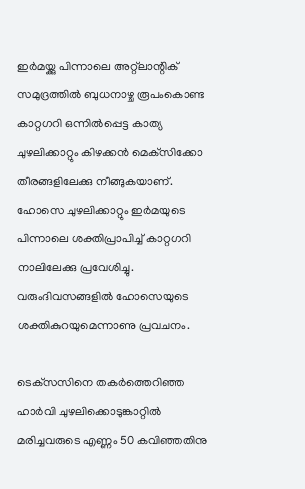ഇര്‍മയ്ക്കു പിന്നാലെ അറ്റ്‌ലാന്റിക് സമുദ്രത്തില്‍ ബുധനാഴ്ച രൂപംകൊണ്ട കാറ്റഗറി ഒന്നില്‍പ്പെട്ട കാത്യ ചുഴലിക്കാറ്റും കിഴക്കന്‍ മെക്‌സിക്കോ തീരങ്ങളിലേക്കു നീങ്ങുകയാണ്. ഹോസെ ചുഴലിക്കാറ്റും ഇര്‍മയുടെ പിന്നാലെ ശക്തിപ്രാപിച്ച് കാറ്റഗറി നാലിലേക്കു പ്രവേശിച്ചു. വരുംദിവസങ്ങളില്‍ ഹോസെയുടെ ശക്തികുറയുമെന്നാണു പ്രവചനം.

ടെക്‌സസിനെ തകര്‍ത്തെറിഞ്ഞ ഹാര്‍വി ചുഴലിക്കൊടുങ്കാറ്റില്‍ മരിച്ചവരുടെ എണ്ണം 50 കവിഞ്ഞതിനു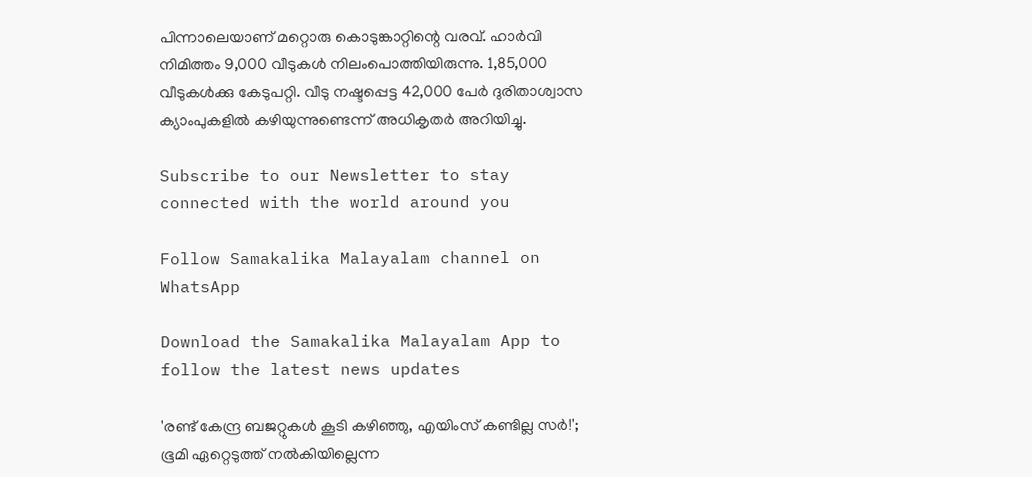പിന്നാലെയാണ് മറ്റൊരു കൊടുങ്കാറ്റിന്റെ വരവ്. ഹാര്‍വി നിമിത്തം 9,000 വീടുകള്‍ നിലംപൊത്തിയിരുന്നു. 1,85,000 വീടുകള്‍ക്കു കേടുപറ്റി. വീടു നഷ്ടപ്പെട്ട 42,000 പേര്‍ ദുരിതാശ്വാസ ക്യാംപുകളില്‍ കഴിയുന്നുണ്ടെന്ന് അധികൃതര്‍ അറിയിച്ചു.

Subscribe to our Newsletter to stay connected with the world around you

Follow Samakalika Malayalam channel on WhatsApp

Download the Samakalika Malayalam App to follow the latest news updates

'രണ്ട് കേന്ദ്ര ബജറ്റുകള്‍ കൂടി കഴിഞ്ഞു, എയിംസ് കണ്ടില്ല സര്‍!'; ഭൂമി ഏറ്റെടുത്ത് നല്‍കിയില്ലെന്ന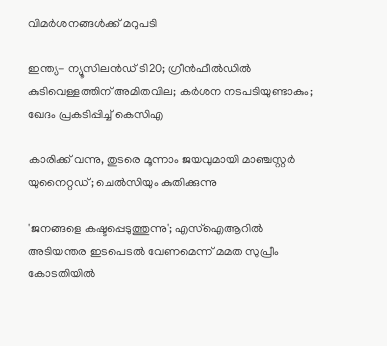വിമര്‍ശനങ്ങള്‍ക്ക് മറുപടി

ഇന്ത്യ- ന്യൂസിലൻഡ‍് ടി20; ഗ്രീൻഫീൽഡിൽ കുടിവെള്ളത്തിന് അമിതവില; കർശന നടപടിയുണ്ടാകും; ഖേദം പ്രകടിപ്പിച്ച് കെസിഎ

കാരിക്ക് വന്നു, തുടരെ മൂന്നാം ജയവുമായി മാഞ്ചസ്റ്റര്‍ യുനൈറ്റഡ്; ചെല്‍സിയും കുതിക്കുന്നു

'ജനങ്ങളെ കഷ്ടപ്പെടുത്തുന്നു'; എസ്ഐആറിൽ അടിയന്തര ഇടപെടൽ വേണമെന്ന് മമത സുപ്രീം കോടതിയിൽ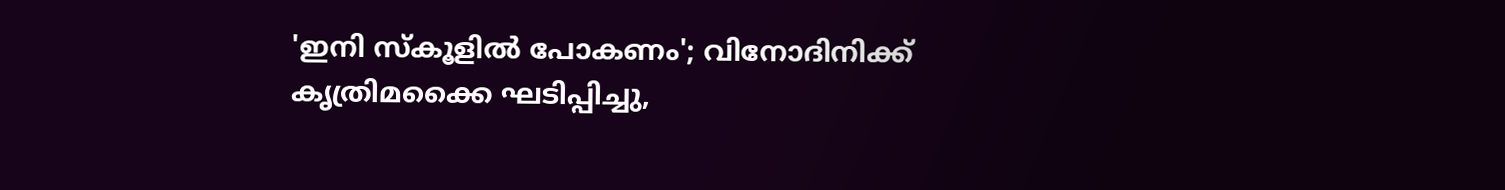'ഇനി സ്‌കൂളില്‍ പോകണം'; വിനോദിനിക്ക് കൃത്രിമക്കൈ ഘടിപ്പിച്ചു,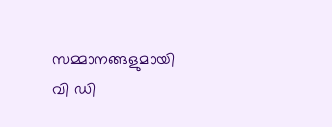സമ്മാനങ്ങളുമായി വി ഡി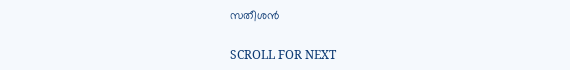സതീശന്‍

SCROLL FOR NEXT